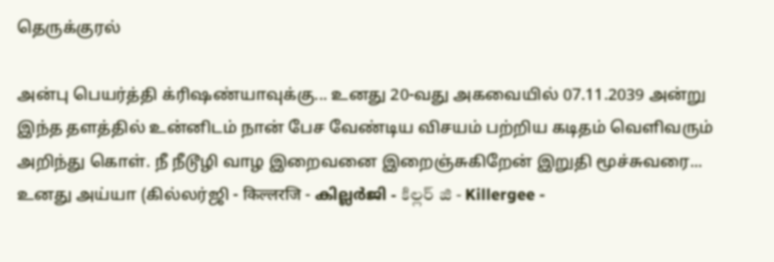தெருக்குரல்

அன்பு பெயர்த்தி க்ரிஷண்யாவுக்கு... உனது 20-வது அகவையில் 07.11.2039 அன்று இந்த தளத்தில் உன்னிடம் நான் பேச வேண்டிய விசயம் பற்றிய கடிதம் வெளிவரும் அறிந்து கொள். நீ நீடூழி வாழ இறைவனை இறைஞ்சுகிறேன் இறுதி மூச்சுவரை... உனது அய்யா (கில்லர்ஜி - किल्लरजि - കില്ലർജി - కిల్లర్ జి - Killergee -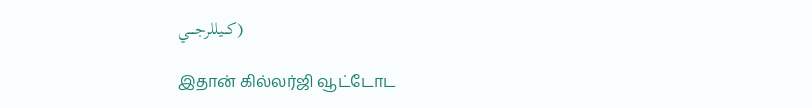كـــيللرجــــي)

இதான் கில்லர்ஜி வூட்டோட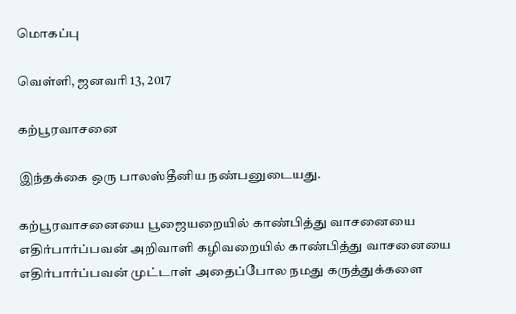மொகப்பு

வெள்ளி, ஜனவரி 13, 2017

கற்பூரவாசனை

இந்தக்கை ஒரு பாலஸ்தீனிய நண்பனுடையது.

கற்பூரவாசனையை பூஜையறையில் காண்பித்து வாசனையை எதிர்பார்ப்பவன் அறிவாளி கழிவறையில் காண்பித்து வாசனையை எதிர்பார்ப்பவன் முட்டாள் அதைப்போல நமது கருத்துக்களை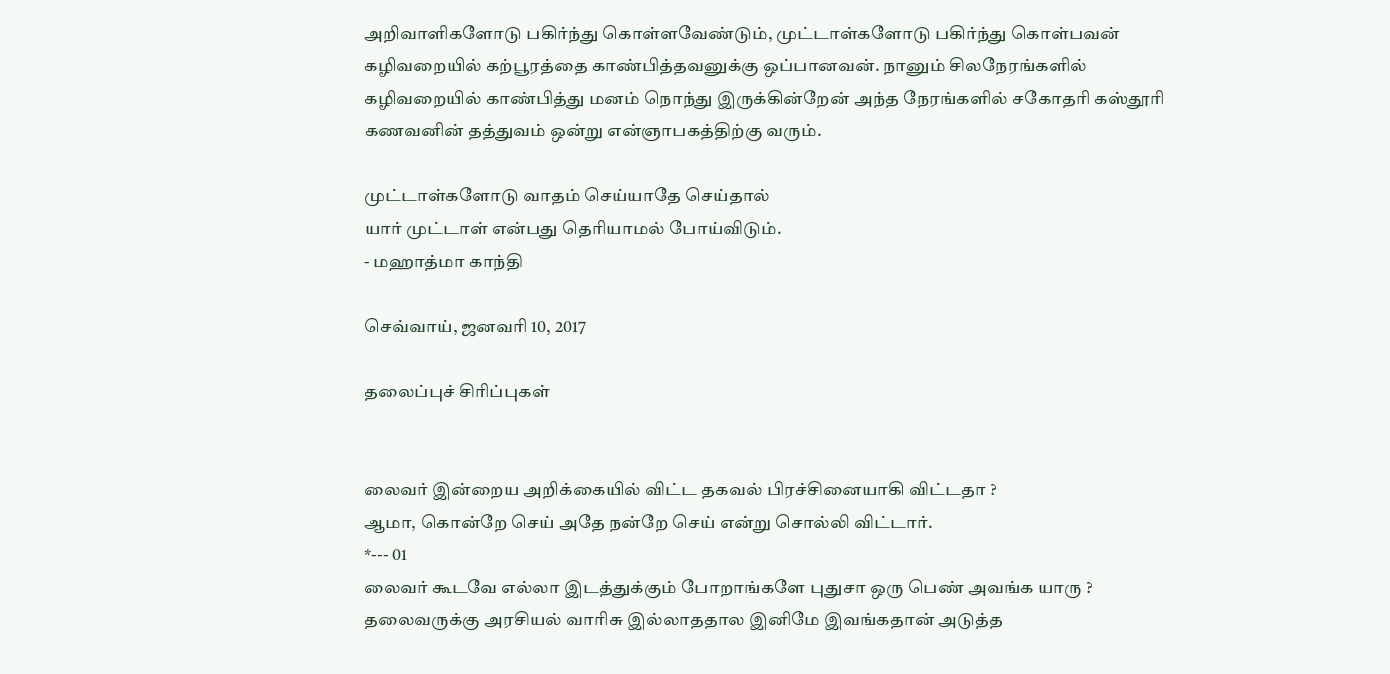அறிவாளிகளோடு பகிர்ந்து கொள்ளவேண்டும், முட்டாள்களோடு பகிர்ந்து கொள்பவன் கழிவறையில் கற்பூரத்தை காண்பித்தவனுக்கு ஒப்பானவன். நானும் சிலநேரங்களில் கழிவறையில் காண்பித்து மனம் நொந்து இருக்கின்றேன் அந்த நேரங்களில் சகோதரி கஸ்தூரி கணவனின் தத்துவம் ஒன்று என்ஞாபகத்திற்கு வரும்.

முட்டாள்களோடு வாதம் செய்யாதே செய்தால்
யார் முட்டாள் என்பது தெரியாமல் போய்விடும்.
- மஹாத்மா காந்தி

செவ்வாய், ஜனவரி 10, 2017

தலைப்புச் சிரிப்புகள்


லைவர் இன்றைய அறிக்கையில் விட்ட தகவல் பிரச்சினையாகி விட்டதா ?
ஆமா, கொன்றே செய் அதே நன்றே செய் என்று சொல்லி விட்டார்.
*--- 01
லைவர் கூடவே எல்லா இடத்துக்கும் போறாங்களே புதுசா ஒரு பெண் அவங்க யாரு ?
தலைவருக்கு அரசியல் வாரிசு இல்லாததால இனிமே இவங்கதான் அடுத்த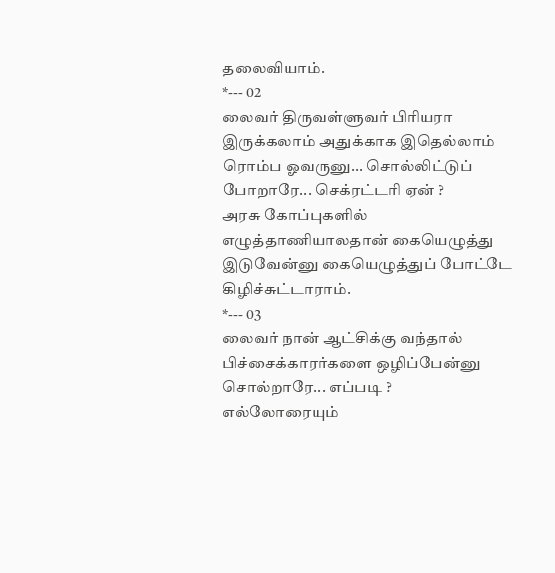தலைவியாம்.
*--- 02
லைவர் திருவள்ளுவர் பிரியரா இருக்கலாம் அதுக்காக இதெல்லாம் ரொம்ப ஓவருனு... சொல்லிட்டுப் போறாரே... செக்ரட்டரி ஏன் ?
அரசு கோப்புகளில் எழுத்தாணியாலதான் கையெழுத்து இடுவேன்னு கையெழுத்துப் போட்டே கிழிச்சுட்டாராம்.
*--- 03
லைவர் நான் ஆட்சிக்கு வந்தால் பிச்சைக்காரர்களை ஒழிப்பேன்னு சொல்றாரே... எப்படி ?
எல்லோரையும்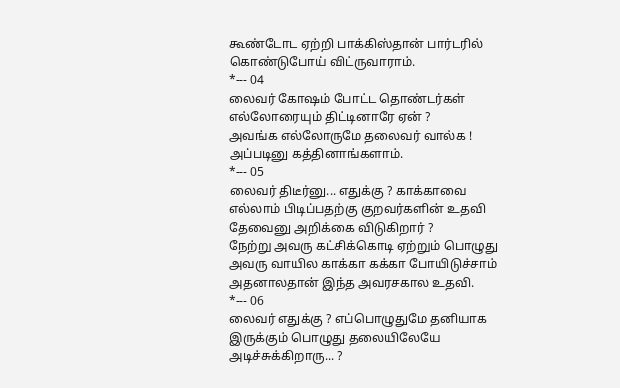கூண்டோட ஏற்றி பாக்கிஸ்தான் பார்டரில் கொண்டுபோய் விட்ருவாராம்.
*--- 04
லைவர் கோஷம் போட்ட தொண்டர்கள் எல்லோரையும் திட்டினாரே ஏன் ?
அவங்க எல்லோருமே தலைவர் வால்க ! அப்படினு கத்தினாங்களாம்.
*--- 05
லைவர் திடீர்னு... எதுக்கு ? காக்காவை எல்லாம் பிடிப்பதற்கு குறவர்களின் உதவி தேவைனு அறிக்கை விடுகிறார் ?
நேற்று அவரு கட்சிக்கொடி ஏற்றும் பொழுது அவரு வாயில காக்கா கக்கா போயிடுச்சாம் அதனாலதான் இந்த அவரசகால உதவி.
*--- 06
லைவர் எதுக்கு ? எப்பொழுதுமே தனியாக இருக்கும் பொழுது தலையிலேயே அடிச்சுக்கிறாரு... ?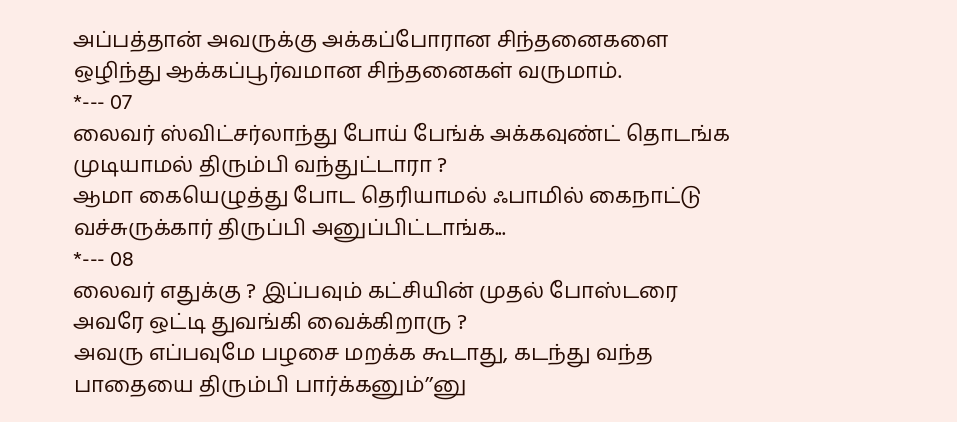அப்பத்தான் அவருக்கு அக்கப்போரான சிந்தனைகளை ஒழிந்து ஆக்கப்பூர்வமான சிந்தனைகள் வருமாம்.
*--- 07
லைவர் ஸ்விட்சர்லாந்து போய் பேங்க் அக்கவுண்ட் தொடங்க முடியாமல் திரும்பி வந்துட்டாரா ?
ஆமா கையெழுத்து போட தெரியாமல் ஃபாமில் கைநாட்டு வச்சுருக்கார் திருப்பி அனுப்பிட்டாங்க...
*--- 08
லைவர் எதுக்கு ? இப்பவும் கட்சியின் முதல் போஸ்டரை அவரே ஒட்டி துவங்கி வைக்கிறாரு ?
அவரு எப்பவுமே பழசை மறக்க கூடாது, கடந்து வந்த பாதையை திரும்பி பார்க்கனும்’’னு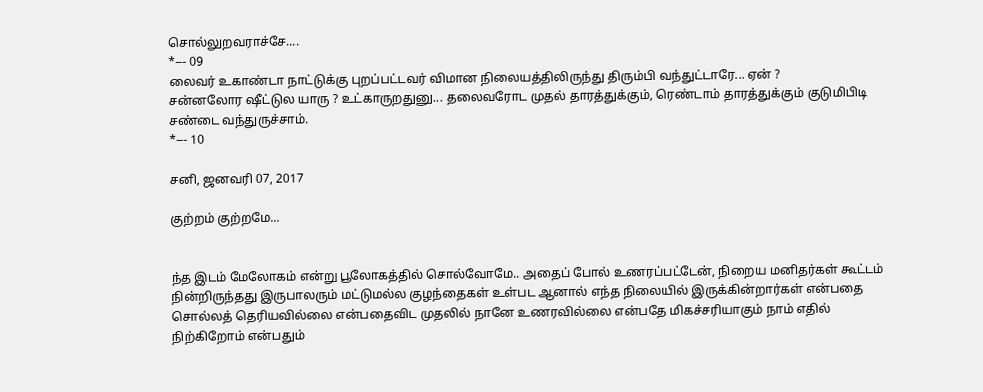சொல்லுறவராச்சே....
*--- 09
லைவர் உகாண்டா நாட்டுக்கு புறப்பட்டவர் விமான நிலையத்திலிருந்து திரும்பி வந்துட்டாரே... ஏன் ?
சன்னலோர ஷீட்டுல யாரு ? உட்காருறதுனு... தலைவரோட முதல் தாரத்துக்கும், ரெண்டாம் தாரத்துக்கும் குடுமிபிடி சண்டை வந்துருச்சாம்.
*--- 10

சனி, ஜனவரி 07, 2017

குற்றம் குற்றமே...


ந்த இடம் மேலோகம் என்று பூலோகத்தில் சொல்வோமே.. அதைப் போல் உணரப்பட்டேன், நிறைய மனிதர்கள் கூட்டம் நின்றிருந்தது இருபாலரும் மட்டுமல்ல குழந்தைகள் உள்பட ஆனால் எந்த நிலையில் இருக்கின்றார்கள் என்பதை சொல்லத் தெரியவில்லை என்பதைவிட முதலில் நானே உணரவில்லை என்பதே மிகச்சரியாகும் நாம் எதில் நிற்கிறோம் என்பதும்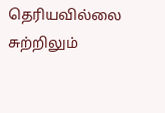தெரியவில்லை சுற்றிலும்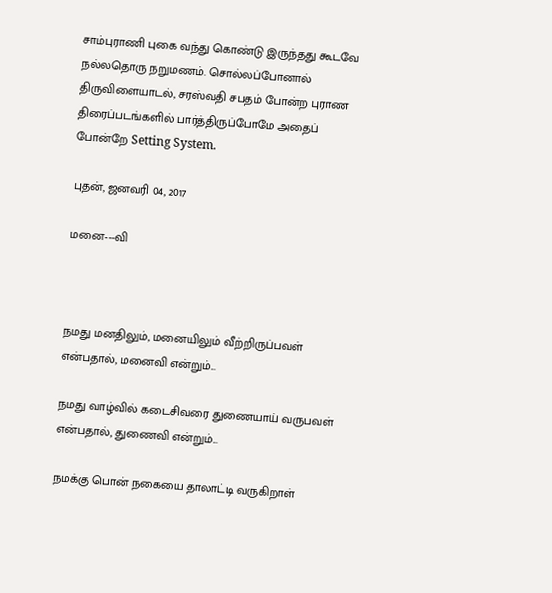சாம்புராணி புகை வந்து கொண்டு இருந்தது கூடவே நல்லதொரு நறுமணம். சொல்லப்போனால் திருவிளையாடல், சரஸ்வதி சபதம் போன்ற புராண திரைப்படங்களில் பார்த்திருப்போமே அதைப் போன்றே Setting System.

புதன், ஜனவரி 04, 2017

மனை---வி



நமது மனதிலும், மனையிலும் வீற்றிருப்பவள் என்பதால், மனைவி என்றும்...

நமது வாழ்வில் கடைசிவரை துணையாய் வருபவள் என்பதால், துணைவி என்றும்...

நமக்கு பொன் நகையை தாலாட்டி வருகிறாள்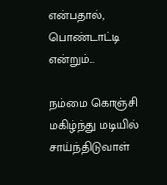என்பதால், பொண்டாட்டி என்றும்...

நம்மை கொஞ்சி மகிழ்ந்து மடியில் சாய்ந்திடுவாள்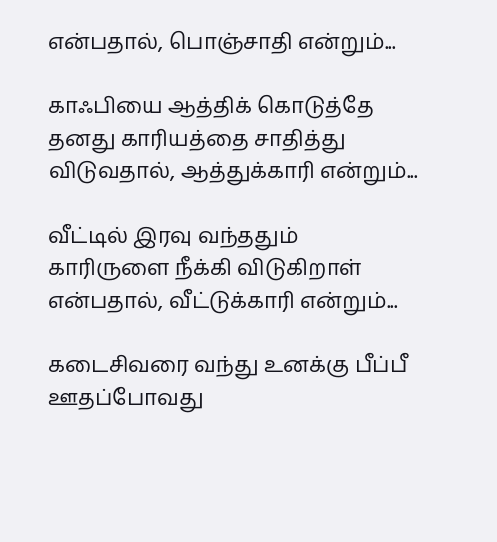என்பதால், பொஞ்சாதி என்றும்...

காஃபியை ஆத்திக் கொடுத்தே தனது காரியத்தை சாதித்து விடுவதால், ஆத்துக்காரி என்றும்...

வீட்டில் இரவு வந்ததும் காரிருளை நீக்கி விடுகிறாள் என்பதால், வீட்டுக்காரி என்றும்...

கடைசிவரை வந்து உனக்கு பீப்பீ ஊதப்போவது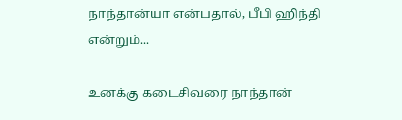நாந்தான்யா என்பதால், பீபி ஹிந்தி என்றும்...

உனக்கு கடைசிவரை நாந்தான்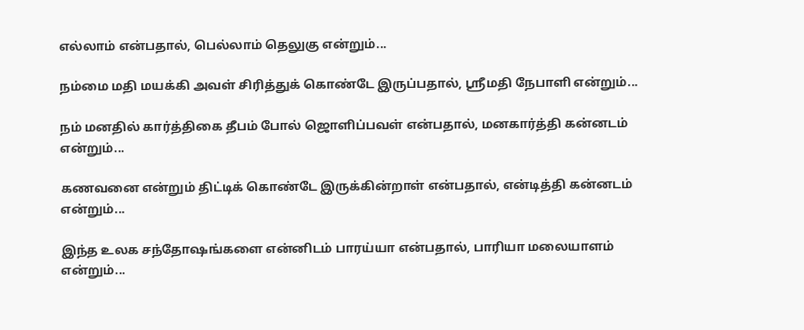எல்லாம் என்பதால், பெல்லாம் தெலுகு என்றும்...

நம்மை மதி மயக்கி அவள் சிரித்துக் கொண்டே இருப்பதால், ஸ்ரீமதி நேபாளி என்றும்...

நம் மனதில் கார்த்திகை தீபம் போல் ஜொளிப்பவள் என்பதால், மனகார்த்தி கன்னடம் என்றும்...

கணவனை என்றும் திட்டிக் கொண்டே இருக்கின்றாள் என்பதால், என்டித்தி கன்னடம் என்றும்...

இந்த உலக சந்தோஷங்களை என்னிடம் பாரய்யா என்பதால், பாரியா மலையாளம் என்றும்...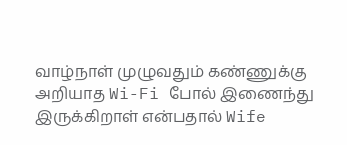வாழ்நாள் முழுவதும் கண்ணுக்கு அறியாத Wi-Fi போல் இணைந்து இருக்கிறாள் என்பதால் Wife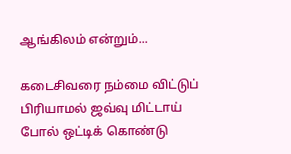ஆங்கிலம் என்றும்...

கடைசிவரை நம்மை விட்டுப் பிரியாமல் ஜவ்வு மிட்டாய் போல் ஒட்டிக் கொண்டு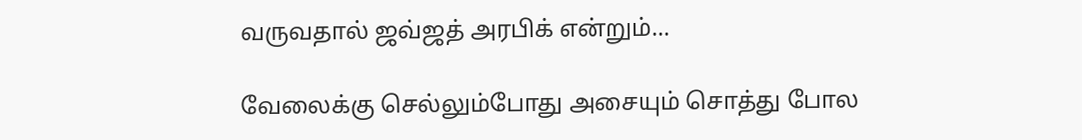வருவதால் ஜவ்ஜத் அரபிக் என்றும்...

வேலைக்கு செல்லும்போது அசையும் சொத்து போல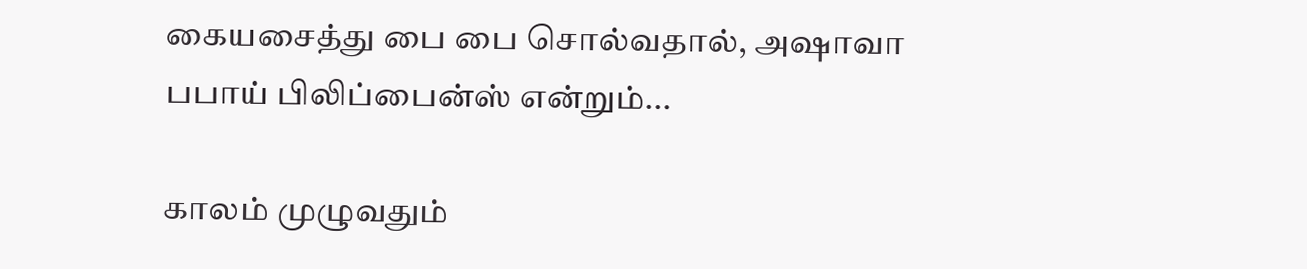கையசைத்து பை பை சொல்வதால், அஷாவா பபாய் பிலிப்பைன்ஸ் என்றும்...

காலம் முழுவதும்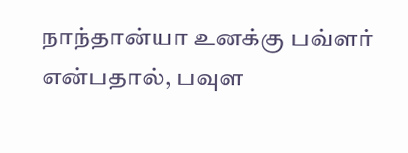நாந்தான்யா உனக்கு பவ்ளர் என்பதால், பவுள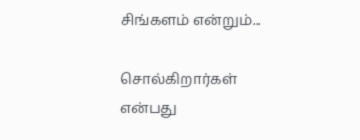சிங்களம் என்றும்...

சொல்கிறார்கள் என்பது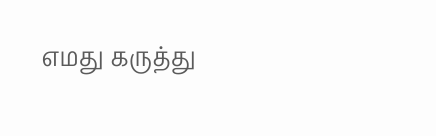எமது கருத்து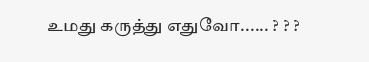உமது கருத்து எதுவோ...... ? ? ?